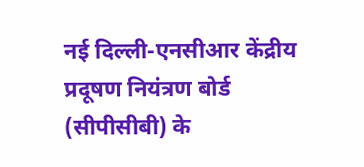नई दिल्ली-एनसीआर केंद्रीय प्रदूषण नियंत्रण बोर्ड (सीपीसीबी) के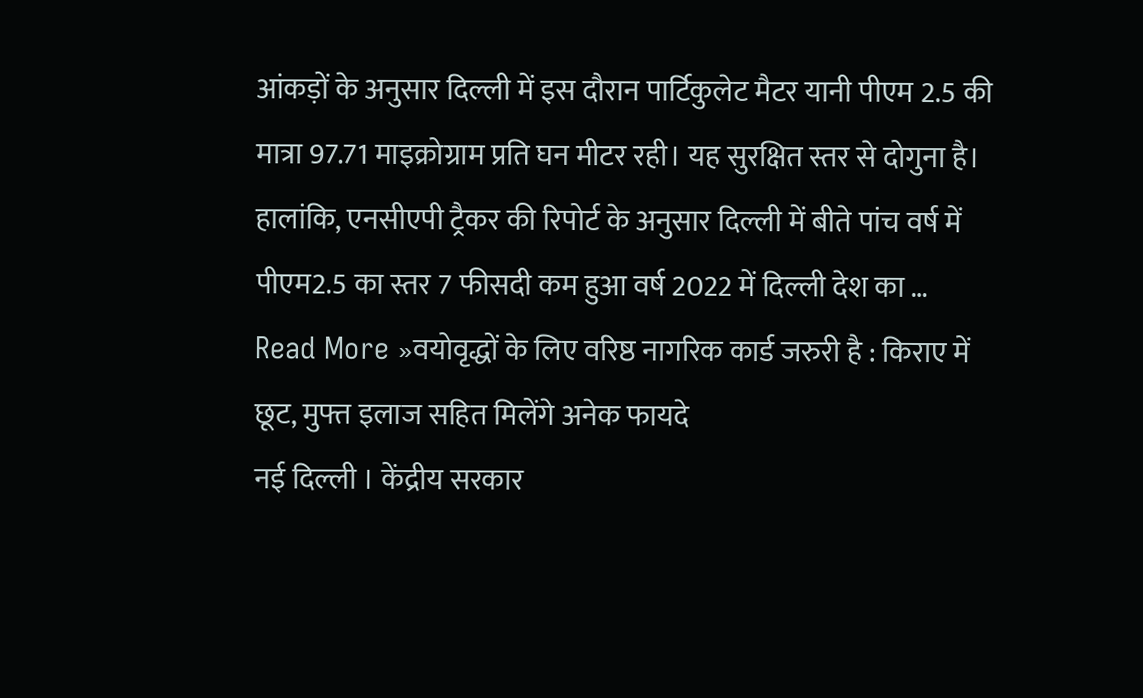आंकड़ों के अनुसार दिल्ली में इस दौरान पार्टिकुलेट मैटर यानी पीएम 2.5 की मात्रा 97.71 माइक्रोग्राम प्रति घन मीटर रही। यह सुरक्षित स्तर से दोगुना है। हालांकि, एनसीएपी ट्रैकर की रिपोर्ट के अनुसार दिल्ली में बीते पांच वर्ष में पीएम2.5 का स्तर 7 फीसदी कम हुआ वर्ष 2022 में दिल्ली देश का …
Read More »वयोवृद्धों के लिए वरिष्ठ नागरिक कार्ड जरुरी है : किराए में छूट, मुफ्त इलाज सहित मिलेंगे अनेक फायदे
नई दिल्ली । केंद्रीय सरकार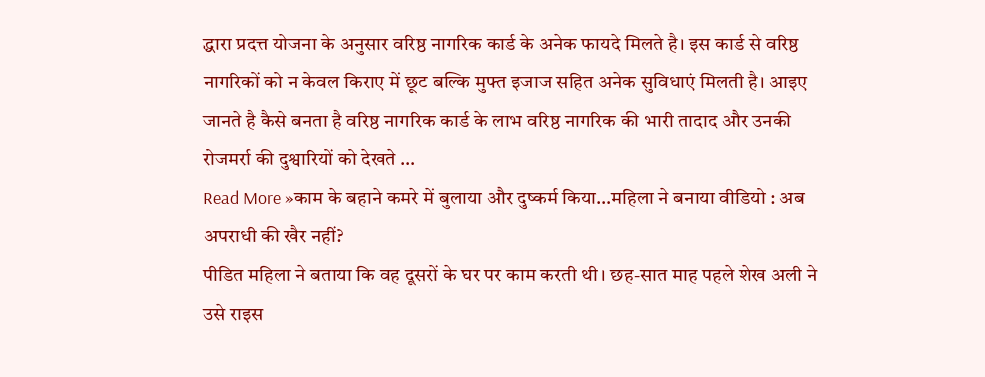द्धारा प्रदत्त योजना के अनुसार वरिष्ठ नागरिक कार्ड के अनेक फायदे मिलते है। इस कार्ड से वरिष्ठ नागरिकों को न केवल किराए में छूट बल्कि मुफ्त इजाज सहित अनेक सुविधाएं मिलती है। आइए जानते है कैसे बनता है वरिष्ठ नागरिक कार्ड के लाभ वरिष्ठ नागरिक की भारी तादाद और उनकी रोजमर्रा की दुश्वारियों को देखते …
Read More »काम के बहाने कमरे में बुलाया और दुष्कर्म किया…महिला ने बनाया वीडियो : अब अपराधी की खैर नहीं?
पीडित महिला ने बताया कि वह दूसरों के घर पर काम करती थी। छह-सात माह पहले शेख अली ने उसे राइस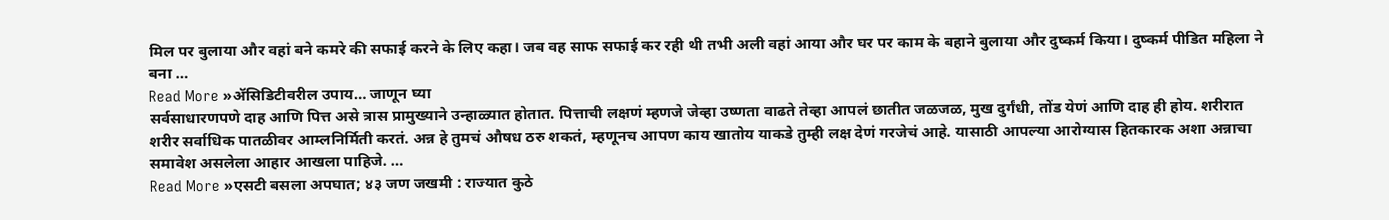मिल पर बुलाया और वहां बने कमरे की सफाई करने के लिए कहा। जब वह साफ सफाई कर रही थी तभी अली वहां आया और घर पर काम के बहाने बुलाया और दुष्कर्म किया। दुष्कर्म पीडित महिला ने बना …
Read More »ॲसिडिटीवरील उपाय… जाणून घ्या
सर्वसाधारणपणे दाह आणि पित्त असे त्रास प्रामुख्याने उन्हाळ्यात होतात. पित्ताची लक्षणं म्हणजे जेव्हा उष्णता वाढते तेव्हा आपलं छातीत जळजळ, मुख दुर्गंधी, तोंड येणं आणि दाह ही होय. शरीरात शरीर सर्वाधिक पातळीवर आम्लनिर्मिती करतं. अन्न हे तुमचं औषध ठरु शकतं, म्हणूनच आपण काय खातोय याकडे तुम्ही लक्ष देणं गरजेचं आहे. यासाठी आपल्या आरोग्यास हितकारक अशा अन्नाचा समावेश असलेला आहार आखला पाहिजे. …
Read More »एसटी बसला अपघात; ४३ जण जखमी : राज्यात कुठे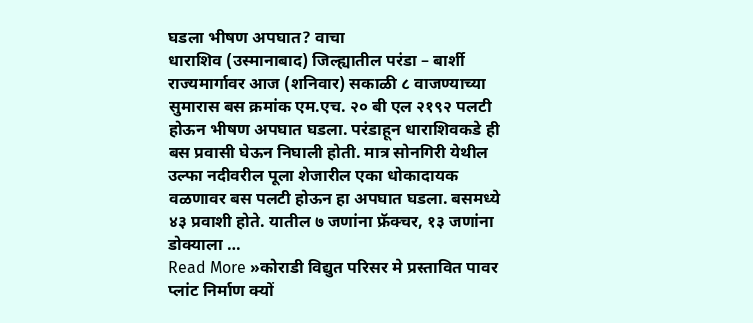घडला भीषण अपघात? वाचा
धाराशिव (उस्मानाबाद) जिल्ह्यातील परंडा – बार्शी राज्यमार्गावर आज (शनिवार) सकाळी ८ वाजण्याच्या सुमारास बस क्रमांक एम.एच. २० बी एल २१९२ पलटी होऊन भीषण अपघात घडला. परंडाहून धाराशिवकडे ही बस प्रवासी घेऊन निघाली होती. मात्र सोनगिरी येथील उल्फा नदीवरील पूला शेजारील एका धोकादायक वळणावर बस पलटी होऊन हा अपघात घडला. बसमध्ये ४३ प्रवाशी होते. यातील ७ जणांना फ्रॅक्चर, १३ जणांना डोक्याला …
Read More »कोराडी विद्युत परिसर मे प्रस्तावित पावर प्लांट निर्माण क्यों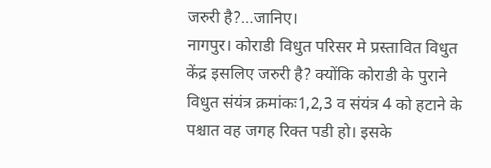जरुरी है?…जानिए।
नागपुर। कोराडी विधुत परिसर मे प्रस्तावित विधुत केंद्र इसलिए जरुरी है? क्योंकि कोराडी के पुराने विधुत संयंत्र क्रमांकः1,2,3 व संयंत्र 4 को हटाने के पश्चात वह जगह रिक्त पडी हो। इसके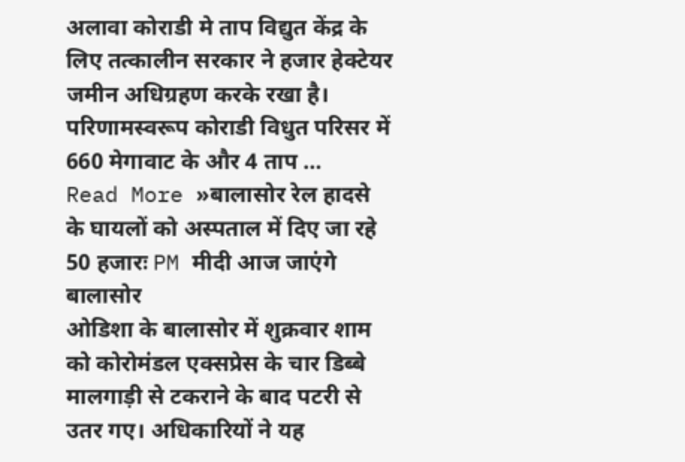अलावा कोराडी मे ताप विद्युत केंद्र के लिए तत्कालीन सरकार ने हजार हेक्टेयर जमीन अधिग्रहण करके रखा है। परिणामस्वरूप कोराडी विधुत परिसर में 660 मेगावाट के और 4 ताप …
Read More »बालासोर रेल हादसे के घायलों को अस्पताल में दिए जा रहे 50 हजारः PM मीदी आज जाएंगे बालासोर
ओडिशा के बालासोर में शुक्रवार शाम को कोरोमंडल एक्सप्रेस के चार डिब्बे मालगाड़ी से टकराने के बाद पटरी से उतर गए। अधिकारियों ने यह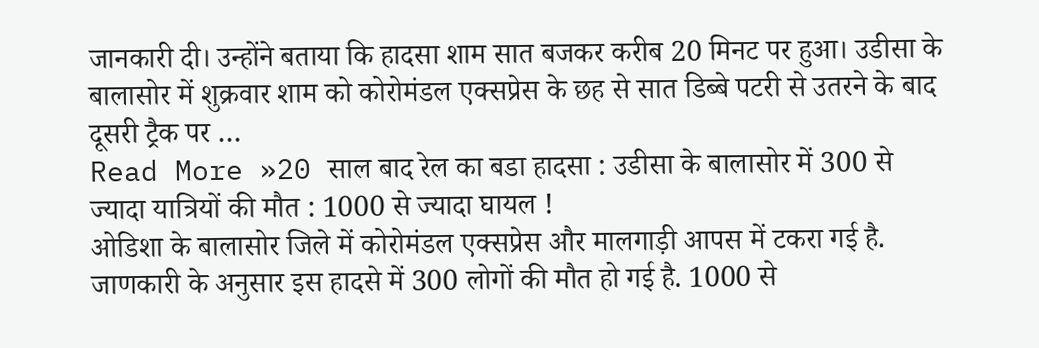जानकारी दी। उन्होंने बताया कि हादसा शाम सात बजकर करीब 20 मिनट पर हुआ। उडीसा के बालासोर में शुक्रवार शाम को कोरोमंडल एक्सप्रेस के छह से सात डिब्बे पटरी से उतरने के बाद दूसरी ट्रैक पर …
Read More »20 साल बाद रेल का बडा हादसा : उडीसा के बालासोर में 300 से ज्यादा यात्रियों की मौत : 1000 से ज्यादा घायल !
ओडिशा के बालासोर जिले में कोरोमंडल एक्सप्रेस और मालगाड़ी आपस में टकरा गई है. जाणकारी के अनुसार इस हादसे में 300 लोगों की मौत हो गई है. 1000 से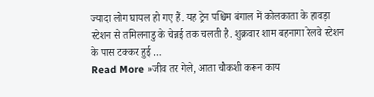ज्यादा लोग घायल हो गए हैं. यह ट्रेन पश्चिम बंगाल में कोलकाता के हावड़ा स्टेशन से तमिलनाडु के चेन्नई तक चलती है. शुक्रवार शाम बहनागा रेलवे स्टेशन के पास टक्कर हुई …
Read More »जीव तर गेले, आता चौकशी करून काय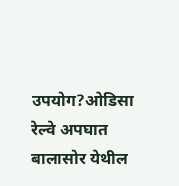उपयोग?ओडिसा रेल्वे अपघात
बालासोर येथील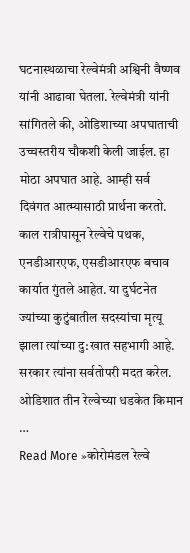घटनास्थळाचा रेल्वेमंत्री अश्विनी वैष्णव यांनी आढावा घेतला. रेल्वेमंत्री यांनी सांगितले की, ओडिशाच्या अपघाताची उच्चस्तरीय चौकशी केली जाईल. हा मोठा अपघात आहे. आम्ही सर्व दिवंगत आत्म्यासाठी प्रार्थना करतो. काल रात्रीपासून रेल्वेचे पथक, एनडीआरएफ, एसडीआरएफ बचाव कार्यात गुंतले आहेत. या दुर्घटनेत ज्यांच्या कुटुंबातील सदस्यांचा मृत्यू झाला त्यांच्या दु:खात सहभागी आहे. सरकार त्यांना सर्वतोपरी मदत करेल. ओडिशात तीन रेल्वेच्या धडकेत किमान …
Read More »कोरोमंडल रेल्वे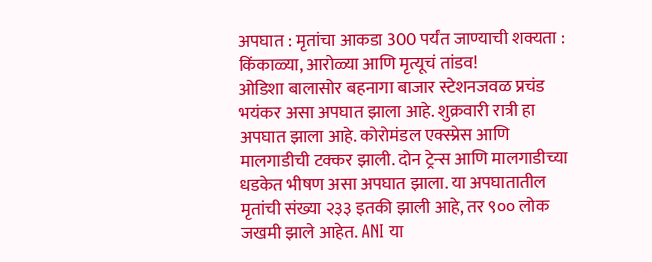अपघात : मृतांचा आकडा 300 पर्यंत जाण्याची शक्यता : किंकाळ्या, आरोळ्या आणि मृत्यूचं तांडव!
ओडिशा बालासोर बहनागा बाजार स्टेशनजवळ प्रचंड भयंकर असा अपघात झाला आहे. शुक्रवारी रात्री हा अपघात झाला आहे. कोरोमंडल एक्स्प्रेस आणि मालगाडीची टक्कर झाली. दोन ट्रेन्स आणि मालगाडीच्या धडकेत भीषण असा अपघात झाला. या अपघातातील मृतांची संख्या २३३ इतकी झाली आहे, तर ९०० लोक जखमी झाले आहेत. ANI या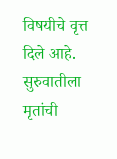विषयीचे वृत्त दिले आहे. सुरुवातीला मृतांची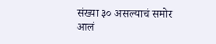संख्या ३० असल्याचं समोर आलं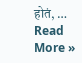होतं, …
Read More »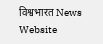विश्वभारत News Website